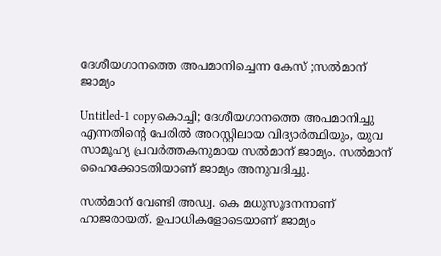ദേശീയഗാനത്തെ അപമാനിച്ചെന്ന കേസ് ;സല്‍മാന് ജാമ്യം

Untitled-1 copyകൊച്ചി; ദേശീയഗാനത്തെ അപമാനിച്ചു എന്നതിന്റെ പേരില്‍ അറസ്റ്റിലായ വിദ്യാര്‍ത്ഥിയും, യുവ സാമൂഹ്യ പ്രവര്‍ത്തകനുമായ സല്‍മാന് ജാമ്യം. സല്‍മാന് ഹൈക്കോടതിയാണ് ജാമ്യം അനുവദിച്ചു.

സല്‍മാന് വേണ്ടി അഡ്വ. കെ മധുസൂദനനാണ് ഹാജരായത്. ഉപാധികളോടെയാണ് ജാമ്യം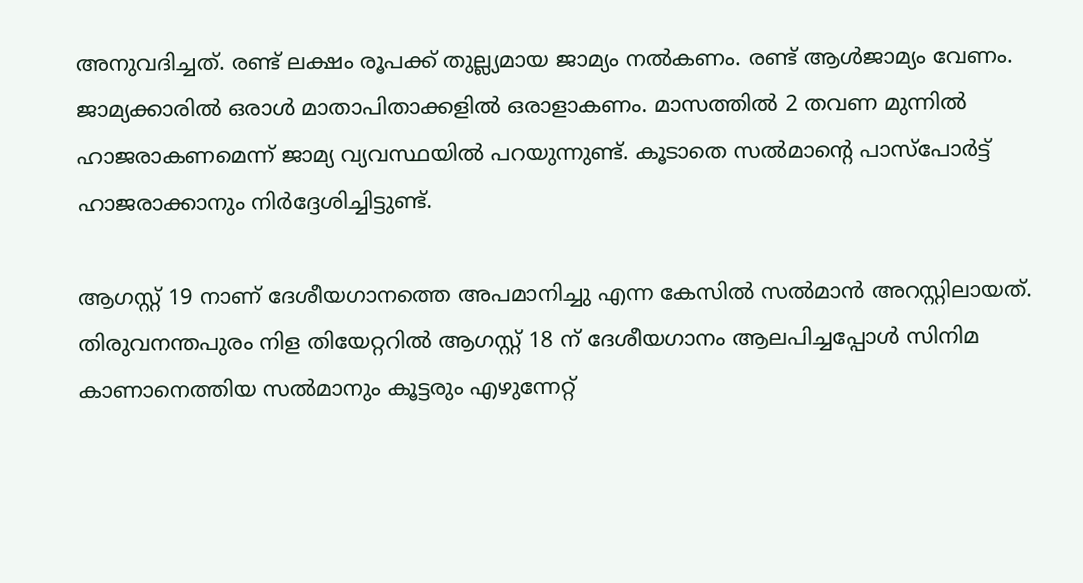അനുവദിച്ചത്. രണ്ട് ലക്ഷം രൂപക്ക് തുല്ല്യമായ ജാമ്യം നല്‍കണം. രണ്ട് ആള്‍ജാമ്യം വേണം. ജാമ്യക്കാരില്‍ ഒരാള്‍ മാതാപിതാക്കളില്‍ ഒരാളാകണം. മാസത്തില്‍ 2 തവണ മുന്നില്‍ ഹാജരാകണമെന്ന് ജാമ്യ വ്യവസ്ഥയില്‍ പറയുന്നുണ്ട്. കൂടാതെ സല്‍മാന്റെ പാസ്‌പോര്‍ട്ട് ഹാജരാക്കാനും നിര്‍ദ്ദേശിച്ചിട്ടുണ്ട്.

ആഗസ്റ്റ് 19 നാണ് ദേശീയഗാനത്തെ അപമാനിച്ചു എന്ന കേസില്‍ സല്‍മാന്‍ അറസ്റ്റിലായത്. തിരുവനന്തപുരം നിള തിയേറ്ററില്‍ ആഗസ്റ്റ് 18 ന് ദേശീയഗാനം ആലപിച്ചപ്പോള്‍ സിനിമ കാണാനെത്തിയ സല്‍മാനും കൂട്ടരും എഴുന്നേറ്റ്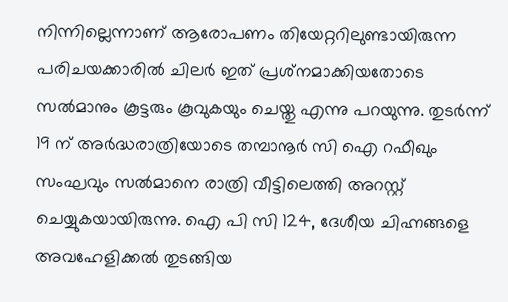നിന്നില്ലെന്നാണ് ആരോപണം തിയേറ്ററിലുണ്ടായിരുന്ന പരിചയക്കാരില്‍ ചിലര്‍ ഇത് പ്രശ്‌നമാക്കിയതോടെ സല്‍മാനും കൂട്ടരും കൂവുകയും ചെയ്തു എന്നു പറയുന്നു. തുടര്‍ന്ന് 19 ന് അര്‍ദ്ധരാത്രിയോടെ തമ്പാനൂര്‍ സി ഐ റഫീഖും സംഘവും സല്‍മാനെ രാത്രി വീട്ടിലെത്തി അറസ്റ്റ് ചെയ്യുകയായിരുന്നു. ഐ പി സി 124, ദേശീയ ചിഹ്നങ്ങളെ അവഹേളിക്കല്‍ തുടങ്ങിയ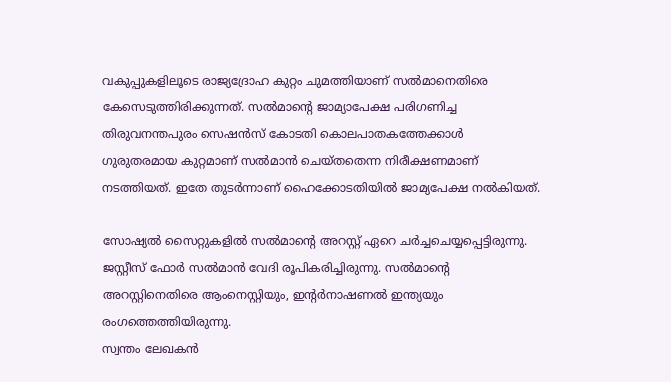വകുപ്പുകളിലൂടെ രാജ്യദ്രോഹ കുറ്റം ചുമത്തിയാണ് സല്‍മാനെതിരെ കേസെടുത്തിരിക്കുന്നത്. സല്‍മാന്റെ ജാമ്യാപേക്ഷ പരിഗണിച്ച തിരുവനന്തപുരം സെഷന്‍സ് കോടതി കൊലപാതകത്തേക്കാള്‍ ഗുരുതരമായ കുറ്റമാണ് സല്‍മാന്‍ ചെയ്തതെന്ന നിരീക്ഷണമാണ് നടത്തിയത്. ഇതേ തുടര്‍ന്നാണ് ഹൈക്കോടതിയില്‍ ജാമ്യപേക്ഷ നല്‍കിയത്.

സോഷ്യല്‍ സൈറ്റുകളില്‍ സല്‍മാന്റെ അറസ്റ്റ് ഏറെ ചര്‍ച്ചചെയ്യപ്പെട്ടിരുന്നു. ജസ്റ്റീസ് ഫോര്‍ സല്‍മാന്‍ വേദി രൂപികരിച്ചിരുന്നു. സല്‍മാന്റെ അറസ്റ്റിനെതിരെ ആംനെസ്റ്റിയും, ഇന്റര്‍നാഷണല്‍ ഇന്ത്യയും രംഗത്തെത്തിയിരുന്നു.
സ്വന്തം ലേഖകന്‍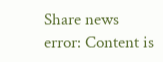Share news
error: Content is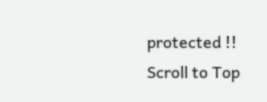protected !!
Scroll to Top